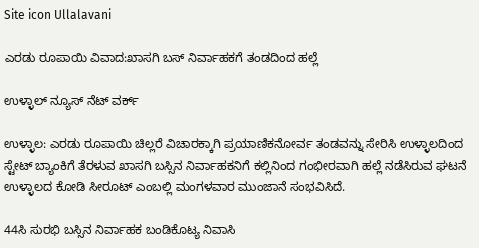Site icon Ullalavani

ಎರಡು ರೂಪಾಯಿ ವಿವಾದ:ಖಾಸಗಿ ಬಸ್ ನಿರ್ವಾಹಕಗೆ ತಂಡದಿಂದ ಹಲ್ಲೆ

ಉಳ್ಳಾಲ್ ನ್ಯೂಸ್ ನೆಟ್ ವರ್ಕ್

ಉಳ್ಳಾಲ: ಎರಡು ರೂಪಾಯಿ ಚಿಲ್ಲರೆ ವಿಚಾರಕ್ಕಾಗಿ ಪ್ರಯಾಣಿಕನೋರ್ವ ತಂಡವನ್ನು ಸೇರಿಸಿ ಉಳ್ಳಾಲದಿಂದ ಸ್ಟೇಟ್ ಬ್ಯಾಂಕಿಗೆ ತೆರಳುವ ಖಾಸಗಿ ಬಸ್ಸಿನ ನಿರ್ವಾಹಕನಿಗೆ ಕಲ್ಲಿನಿಂದ ಗಂಭೀರವಾಗಿ ಹಲ್ಲೆ ನಡೆಸಿರುವ ಘಟನೆ ಉಳ್ಳಾಲದ ಕೋಡಿ ಸೀರೂಟ್ ಎಂಬಲ್ಲಿ ಮಂಗಳವಾರ ಮುಂಜಾನೆ ಸಂಭವಿಸಿದೆ.

44ಸಿ ಸುರಭಿ ಬಸ್ಸಿನ ನಿರ್ವಾಹಕ ಬಂಡಿಕೊಟ್ಯ ನಿವಾಸಿ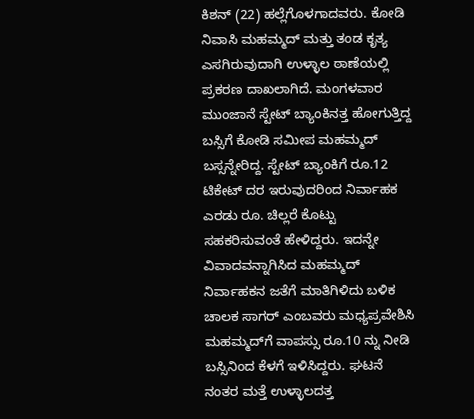ಕಿಶನ್ (22) ಹಲ್ಲೆಗೊಳಗಾದವರು. ಕೋಡಿ ನಿವಾಸಿ ಮಹಮ್ಮದ್ ಮತ್ತು ತಂಡ ಕೃತ್ಯ ಎಸಗಿರುವುದಾಗಿ ಉಳ್ಳಾಲ ಠಾಣೆಯಲ್ಲಿ ಪ್ರಕರಣ ದಾಖಲಾಗಿದೆ. ಮಂಗಳವಾರ ಮುಂಜಾನೆ ಸ್ಟೇಟ್ ಬ್ಯಾಂಕಿನತ್ತ ಹೋಗುತ್ತಿದ್ದ ಬಸ್ಸಿಗೆ ಕೋಡಿ ಸಮೀಪ ಮಹಮ್ಮದ್ ಬಸ್ಸನ್ನೇರಿದ್ದ. ಸ್ಟೇಟ್ ಬ್ಯಾಂಕಿಗೆ ರೂ.12 ಟಿಕೇಟ್ ದರ ಇರುವುದರಿಂದ ನಿರ್ವಾಹಕ ಎರಡು ರೂ. ಚಿಲ್ಲರೆ ಕೊಟ್ಟು ಸಹಕರಿಸುವಂತೆ ಹೇಳಿದ್ದರು. ಇದನ್ನೇ ವಿವಾದವನ್ನಾಗಿಸಿದ ಮಹಮ್ಮದ್ ನಿರ್ವಾಹಕನ ಜತೆಗೆ ಮಾತಿಗಿಳಿದು ಬಳಿಕ ಚಾಲಕ ಸಾಗರ್ ಎಂಬವರು ಮಧ್ಯಪ್ರವೇಶಿಸಿ ಮಹಮ್ಮದ್‍ಗೆ ವಾಪಸ್ಸು ರೂ.10 ನ್ನು ನೀಡಿ ಬಸ್ಸಿನಿಂದ ಕೆಳಗೆ ಇಳಿಸಿದ್ದರು. ಘಟನೆ ನಂತರ ಮತ್ತೆ ಉಳ್ಳಾಲದತ್ತ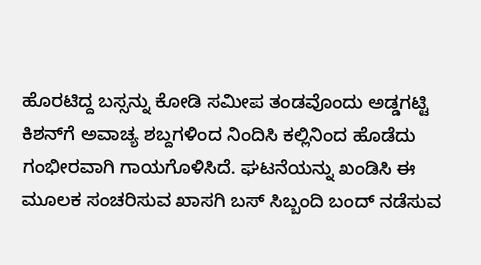ಹೊರಟಿದ್ದ ಬಸ್ಸನ್ನು ಕೋಡಿ ಸಮೀಪ ತಂಡವೊಂದು ಅಡ್ಡಗಟ್ಟಿ ಕಿಶನ್‍ಗೆ ಅವಾಚ್ಯ ಶಬ್ದಗಳಿಂದ ನಿಂದಿಸಿ ಕಲ್ಲಿನಿಂದ ಹೊಡೆದು ಗಂಭೀರವಾಗಿ ಗಾಯಗೊಳಿಸಿದೆ. ಘಟನೆಯನ್ನು ಖಂಡಿಸಿ ಈ ಮೂಲಕ ಸಂಚರಿಸುವ ಖಾಸಗಿ ಬಸ್ ಸಿಬ್ಬಂದಿ ಬಂದ್ ನಡೆಸುವ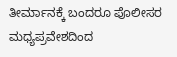ತೀರ್ಮಾನಕ್ಕೆ ಬಂದರೂ ಪೊಲೀಸರ ಮಧ್ಯಪ್ರವೇಶದಿಂದ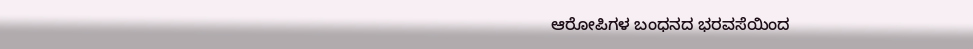ಆರೋಪಿಗಳ ಬಂಧನದ ಭರವಸೆಯಿಂದ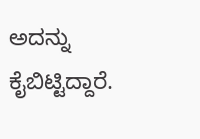ಅದನ್ನು ಕೈಬಿಟ್ಟಿದ್ದಾರೆ.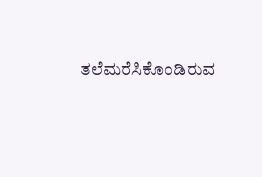ತಲೆಮರೆಸಿಕೊಂಡಿರುವ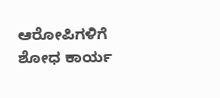ಆರೋಪಿಗಳಿಗೆ ಶೋಧ ಕಾರ್ಯ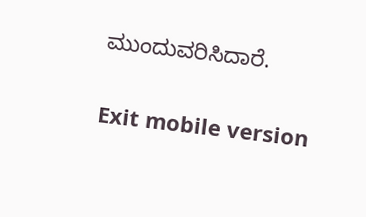ಮುಂದುವರಿಸಿದಾರೆ.

Exit mobile version